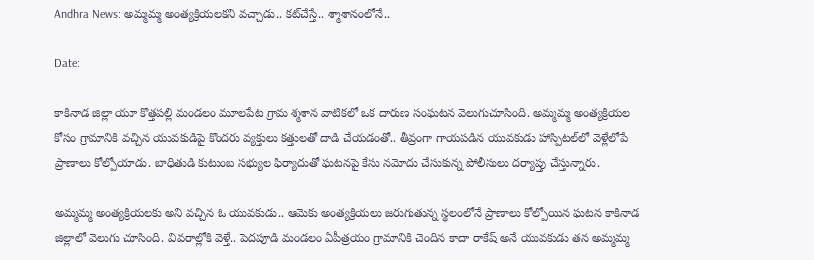Andhra News: అమ్మమ్మ అంత్యక్రియలకని వచ్చాడు.. కట్‌చేస్తే.. శ్మాశానంలోనే..

Date:

కాకినాడ జిల్లా యూ కొత్తపల్లి మండలం మూలపేట గ్రామ శ్మశాన వాటికలో ఒక దారుణ సంఘటన వెలుగుచూసింది. అమ్మమ్మ అంత్యక్రియల కోసం గ్రామానికి వచ్చిన యువకుడిపై కొందరు వ్యక్తులు కత్తులతో దాడి చేయడంతో.. తీవ్రంగా గాయపడిన యువకుడు హాస్పిటల్‌లో వెళ్లేలోపే ప్రాణాలు కోల్పోయాడు. బాధితుడి కుటుంబ సభ్యుల ఫిర్యాదుతో ఘటనపై కేసు నమోదు చేసుకున్న పోలీసులు దర్యాప్తు చేస్తున్నారు.

అమ్మమ్మ అంత్యక్రియలకు అని వచ్చిన ఓ యువకుడు.. ఆమెకు అంత్యక్రియలు జరుగుతున్న స్థలంలోనే ప్రాణాలు కోల్పోయిన ఘటన కాకినాడ జిల్లాలో వెలుగు చూసింది. వివరాల్లోకి వెళ్తే.. పెదపూడి మండలం ఏపీత్రయం గ్రామానికి చెందిన కాదా రాకేష్ అనే యువకుడు తన అమ్మమ్మ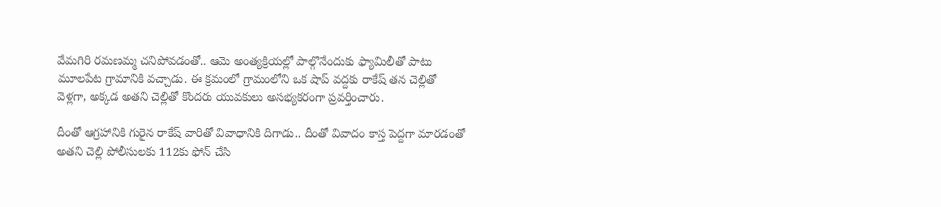వేమగిరి రమణమ్మ చనిపోవడంతో.. ఆమె అంత్యక్రియల్లో పాల్గొనేందుకు ఫ్యామిలీతో పాటు మూలపేట గ్రామానికి వచ్చాడు. ఈ క్రమంలో గ్రామంలోని ఒక షాప్ వద్దకు రాకేష్ తన చెల్లితో వెళ్లగా, అక్కడ అతని చెల్లితో కొందరు యువకులు అసభ్యకరంగా ప్రవర్తించారు.

దీంతో ఆగ్రహానికి గురైన రాకేష్ వారితో వివాధానికి దిగాడు.. దీంతో వివాదం కాస్త పెద్దగా మారడంతో అతని చెల్లి పోలీసులకు 112కు ఫోన్‌ చేసి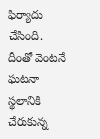ఫిర్యాదు చేసింది. దీంతో వెంటనే ఘటనా స్థలానికి చేరుకున్న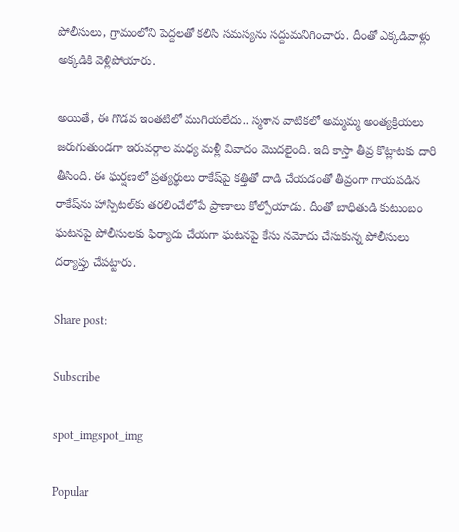పోలీసులు, గ్రామంలోని పెద్దలతో కలిసి సమస్యను సద్దుమనిగించారు. దీంతో ఎక్కడివాళ్లు అక్కడికి వెళ్లిపోయారు.

అయితే, ఈ గొడవ ఇంతటిలో ముగియలేదు.. స్మశాన వాటికలో అమ్మమ్మ అంత్యక్రియలు జరుగుతుండగా ఇరువర్గాల మధ్య మళ్లీ వివాదం మొదలైంది. ఇది కాస్తా తీవ్ర కొట్లాటకు దారి తీసింది. ఈ ఘర్షణలో ప్రత్యర్థులు రాకేష్‌పై కత్తితో దాడి చేయడంతో తీవ్రంగా గాయపడిన రాకేష్‌ను హాస్పిటల్‌కు తరలించేలోపే ప్రాణాలు కోల్పోయాడు. దీంతో బాధితుడి కుటుంబం ఘటనపై పోలీసులకు ఫిర్యాదు చేయగా ఘటనపై కేసు నమోదు చేసుకున్న పోలీసులు దర్యాప్తు చేపట్టారు.

Share post:

Subscribe

spot_imgspot_img

Popular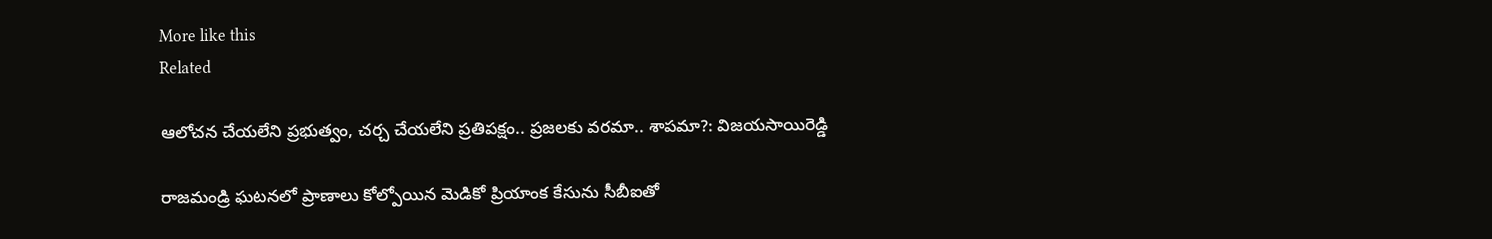More like this
Related

ఆలోచన చేయలేని ప్రభుత్వం, చర్చ చేయలేని ప్రతిపక్షం.. ప్రజలకు వరమా.. శాపమా?: విజయసాయిరెడ్డి

రాజమండ్రి ఘటనలో ప్రాణాలు కోల్పోయిన మెడికో ప్రియాంక కేసును సీబీఐతో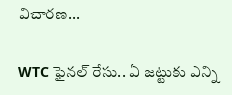విచారణ...

WTC ఫైనల్ రేసు.. ఏ జట్టుకు ఎన్ని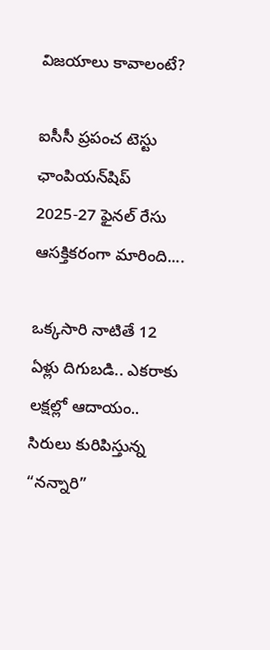విజయాలు కావాలంటే?

ఐసీసీ ప్రపంచ టెస్టు ఛాంపియన్‌షిప్ 2025-27 ఫైనల్ రేసు ఆసక్తికరంగా మారింది....

ఒక్కసారి నాటితే 12 ఏళ్లు దిగుబడి.. ఎకరాకు లక్షల్లో ఆదాయం.. సిరులు కురిపిస్తున్న “నన్నారి”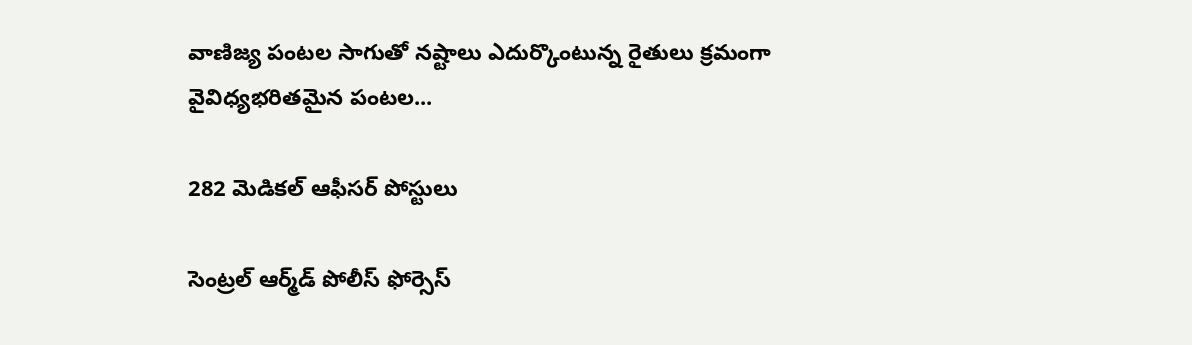వాణిజ్య పంటల సాగుతో నష్టాలు ఎదుర్కొంటున్న రైతులు క్రమంగా వైవిధ్యభరితమైన పంటల...

282 మెడికల్‌ ఆఫీసర్‌ పోస్టులు

సెంట్రల్‌ ఆర్మ్‌డ్‌ పోలీస్‌ ఫోర్సెస్‌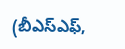(బీఎస్‌ఎఫ్‌,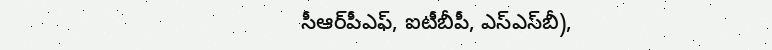సీఆర్‌పీఎఫ్‌, ఐటీబీపీ, ఎస్‌ఎస్‌బీ),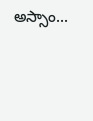అస్సాం...